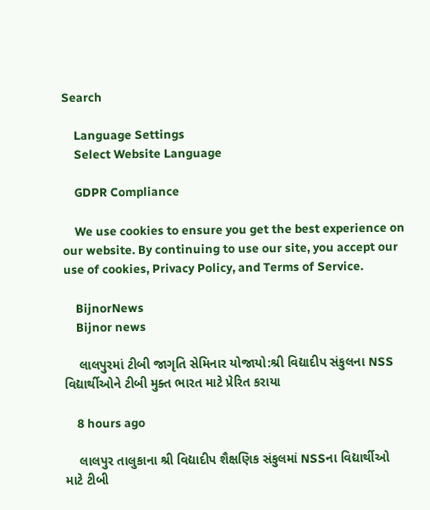Search

    Language Settings
    Select Website Language

    GDPR Compliance

    We use cookies to ensure you get the best experience on our website. By continuing to use our site, you accept our use of cookies, Privacy Policy, and Terms of Service.

    BijnorNews
    Bijnor news

    લાલપુરમાં ટીબી જાગૃતિ સેમિનાર યોજાયો:શ્રી વિદ્યાદીપ સંકુલના NSS વિદ્યાર્થીઓને ટીબી મુક્ત ભારત માટે પ્રેરિત કરાયા

    8 hours ago

    લાલપુર તાલુકાના શ્રી વિદ્યાદીપ શૈક્ષણિક સંકુલમાં NSSના વિદ્યાર્થીઓ માટે ટીબી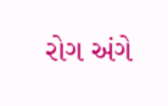રોગ અંગે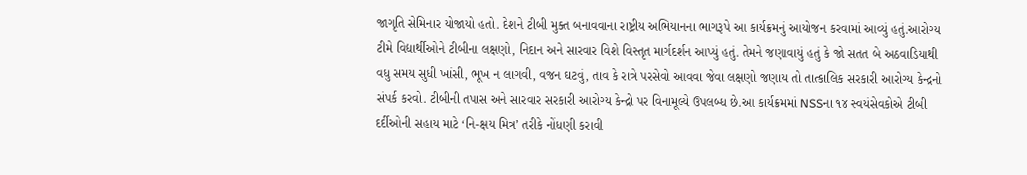જાગૃતિ સેમિનાર યોજાયો હતો. દેશને ટીબી મુક્ત બનાવવાના રાષ્ટ્રીય અભિયાનના ભાગરૂપે આ કાર્યક્રમનું આયોજન કરવામાં આવ્યું હતું.આરોગ્ય ટીમે વિદ્યાર્થીઓને ટીબીના લક્ષણો, નિદાન અને સારવાર વિશે વિસ્તૃત માર્ગદર્શન આપ્યું હતું. તેમને જણાવાયું હતું કે જો સતત બે અઠવાડિયાથી વધુ સમય સુધી ખાંસી, ભૂખ ન લાગવી, વજન ઘટવું, તાવ કે રાત્રે પરસેવો આવવા જેવા લક્ષણો જણાય તો તાત્કાલિક સરકારી આરોગ્ય કેન્દ્રનો સંપર્ક કરવો. ટીબીની તપાસ અને સારવાર સરકારી આરોગ્ય કેન્દ્રો પર વિનામૂલ્યે ઉપલબ્ધ છે.આ કાર્યક્રમમાં NSSના ૧૪ સ્વયંસેવકોએ ટીબી દર્દીઓની સહાય માટે ‘નિ-ક્ષય મિત્ર’ તરીકે નોંધણી કરાવી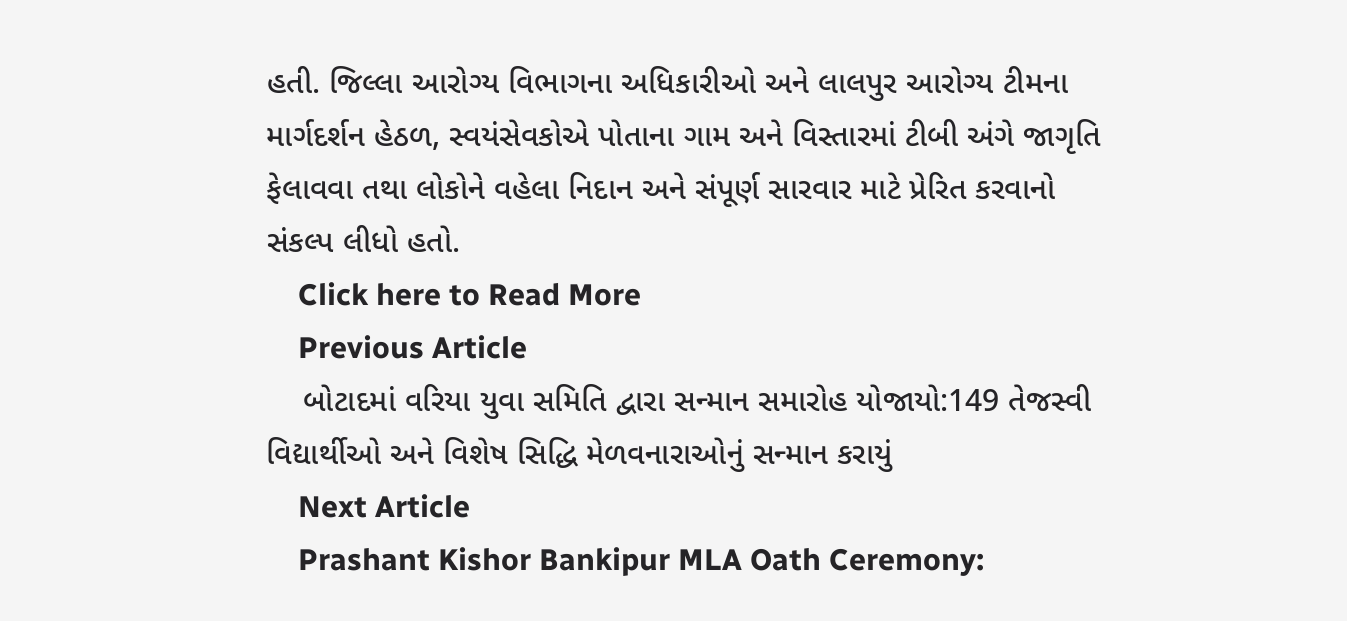હતી. જિલ્લા આરોગ્ય વિભાગના અધિકારીઓ અને લાલપુર આરોગ્ય ટીમના માર્ગદર્શન હેઠળ, સ્વયંસેવકોએ પોતાના ગામ અને વિસ્તારમાં ટીબી અંગે જાગૃતિ ફેલાવવા તથા લોકોને વહેલા નિદાન અને સંપૂર્ણ સારવાર માટે પ્રેરિત કરવાનો સંકલ્પ લીધો હતો.
    Click here to Read More
    Previous Article
    બોટાદમાં વરિયા યુવા સમિતિ દ્વારા સન્માન સમારોહ યોજાયો:149 તેજસ્વી વિદ્યાર્થીઓ અને વિશેષ સિદ્ધિ મેળવનારાઓનું સન્માન કરાયું
    Next Article
    Prashant Kishor Bankipur MLA Oath Ceremony: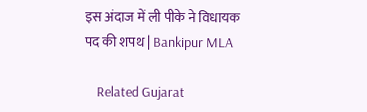इस अंदाज में ली पीके ने विधायक पद की शपथ | Bankipur MLA

    Related Gujarat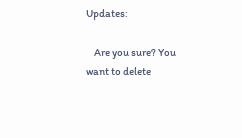Updates:

    Are you sure? You want to delete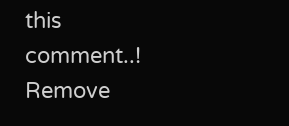this comment..! Remove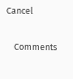Cancel

    Comments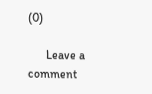(0)

      Leave a comment